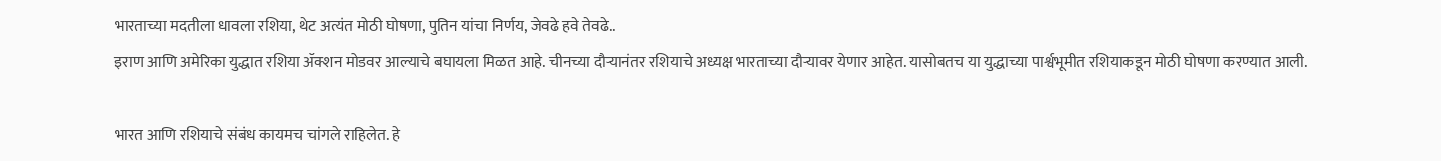भारताच्या मदतीला धावला रशिया, थेट अत्यंत मोठी घोषणा, पुतिन यांचा निर्णय, जेवढे हवे तेवढे..
इराण आणि अमेरिका युद्धात रशिया ॲक्शन मोडवर आल्याचे बघायला मिळत आहे. चीनच्या दौऱ्यानंतर रशियाचे अध्यक्ष भारताच्या दौऱ्यावर येणार आहेत. यासोबतच या युद्धाच्या पार्श्वभूमीत रशियाकडून मोठी घोषणा करण्यात आली.

भारत आणि रशियाचे संबंध कायमच चांगले राहिलेत. हे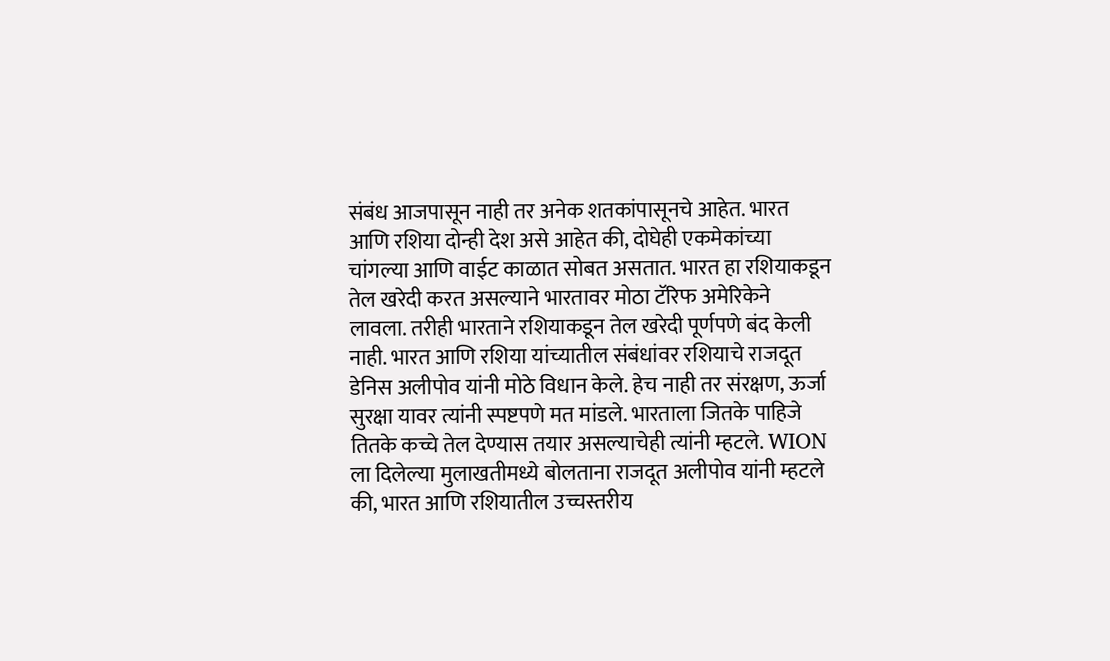संबंध आजपासून नाही तर अनेक शतकांपासूनचे आहेत. भारत आणि रशिया दोन्ही देश असे आहेत की, दोघेही एकमेकांच्या चांगल्या आणि वाईट काळात सोबत असतात. भारत हा रशियाकडून तेल खरेदी करत असल्याने भारतावर मोठा टॅरिफ अमेरिकेने लावला. तरीही भारताने रशियाकडून तेल खरेदी पूर्णपणे बंद केली नाही. भारत आणि रशिया यांच्यातील संबंधांवर रशियाचे राजदूत डेनिस अलीपोव यांनी मोठे विधान केले. हेच नाही तर संरक्षण, ऊर्जा सुरक्षा यावर त्यांनी स्पष्टपणे मत मांडले. भारताला जितके पाहिजे तितके कच्चे तेल देण्यास तयार असल्याचेही त्यांनी म्हटले. WION ला दिलेल्या मुलाखतीमध्ये बोलताना राजदूत अलीपोव यांनी म्हटले की, भारत आणि रशियातील उच्चस्तरीय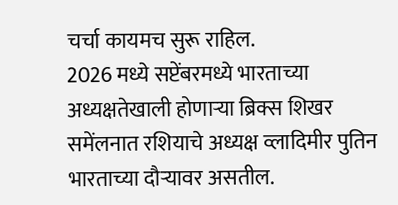चर्चा कायमच सुरू राहिल.
2026 मध्ये सप्टेंबरमध्ये भारताच्या अध्यक्षतेखाली होणाऱ्या ब्रिक्स शिखर समेंलनात रशियाचे अध्यक्ष व्लादिमीर पुतिन भारताच्या दौऱ्यावर असतील.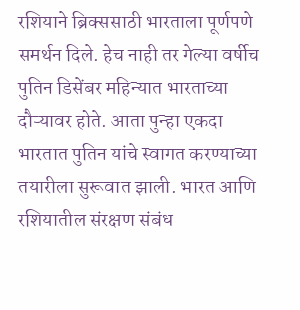रशियाने ब्रिक्ससाठी भारताला पूर्णपणे समर्थन दिले. हेच नाही तर गेल्या वर्षीच पुतिन डिसेंबर महिन्यात भारताच्या दौऱ्यावर होते. आता पुन्हा एकदा भारतात पुतिन यांचे स्वागत करण्याच्या तयारीला सुरूवात झाली. भारत आणि रशियातील संरक्षण संबंध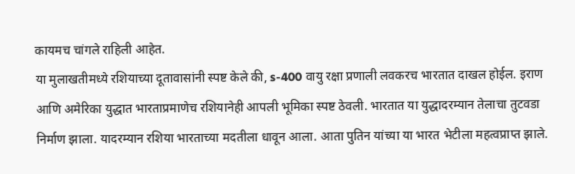कायमच चांगले राहिली आहेत.
या मुलाखतीमध्ये रशियाच्या दूतावासांनी स्पष्ट केले की, s-400 वायु रक्षा प्रणाली लवकरच भारतात दाखल होईल. इराण आणि अमेरिका युद्धात भारताप्रमाणेच रशियानेही आपली भूमिका स्पष्ट ठेवली. भारतात या युद्धादरम्यान तेलाचा तुटवडा निर्माण झाला. यादरम्यान रशिया भारताच्या मदतीला धावून आला. आता पुतिन यांच्या या भारत भेटीला महत्वप्राप्त झाले.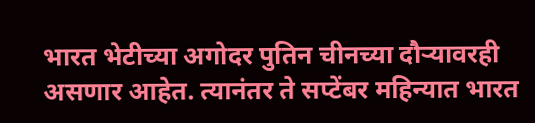भारत भेटीच्या अगोदर पुतिन चीनच्या दौऱ्यावरही असणार आहेत. त्यानंतर ते सप्टेंबर महिन्यात भारत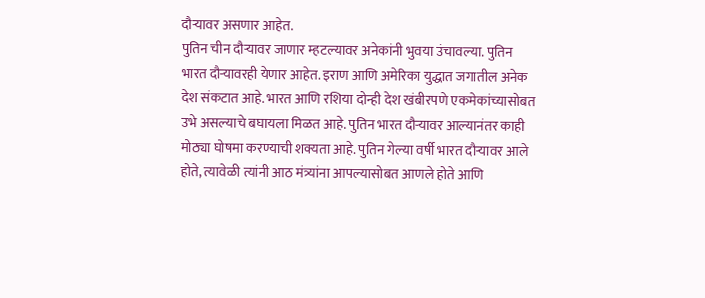दौऱ्यावर असणार आहेत.
पुतिन चीन दौऱ्यावर जाणार म्हटल्यावर अनेकांनी भुवया उंचावल्या. पुतिन भारत दौऱ्यावरही येणार आहेत. इराण आणि अमेरिका युद्धात जगातील अनेक देश संकटात आहे. भारत आणि रशिया दोन्ही देश खंबीरपणे एकमेकांच्यासोबत उभे असल्याचे बघायला मिळत आहे. पुतिन भारत दौऱ्यावर आल्यानंतर काही मोठ्या घोषमा करण्याची शक्यता आहे. पुतिन गेल्या वर्षी भारत दौऱ्यावर आले होते, त्यावेळी त्यांनी आठ मंत्र्यांना आपल्यासोबत आणले होते आणि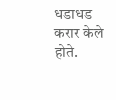धडाधड करार केले होते.